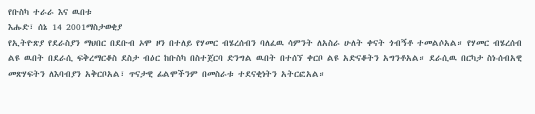የቡስካ ተራራ እና ዉበቱ
እሑድ፣ ሰኔ 14 2001ማስታወቂያ
የኢትዮጽያ የደራስያን ማህበር በደቡብ ኦሞ ዞን በተለይ የሃመር ብሄረሰብን ባለፈዉ ሳምንት ለአስራ ሁለት ቀናት ጎብኝቶ ተመልሶአል። የሃመር ብሄረሰብ ልዩ ዉበት በደራሲ ፍቅረማርቆስ ደስታ ብዕር ከቡስካ በስተጀርባ ድንግል ዉበት በተሰኘ ቀርቦ ልዩ አድናቆትን አግንቶአል። ደራሲዉ በርካታ ስነ-ሰብአዊ መጽሃፍትን ለእባብያን አቅርቦአል፣ ጥናታዊ ፊልሞችንም በመስራቱ ተደናቂነትን አትርፎአል።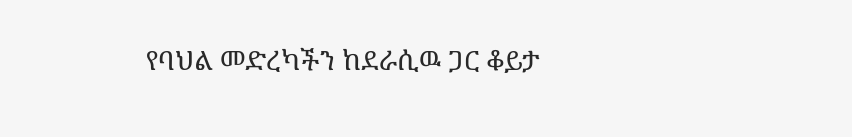የባህል መድረካችን ከደራሲዉ ጋር ቆይታ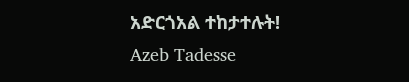አድርጎአል ተከታተሉት!
Azeb Tadesse